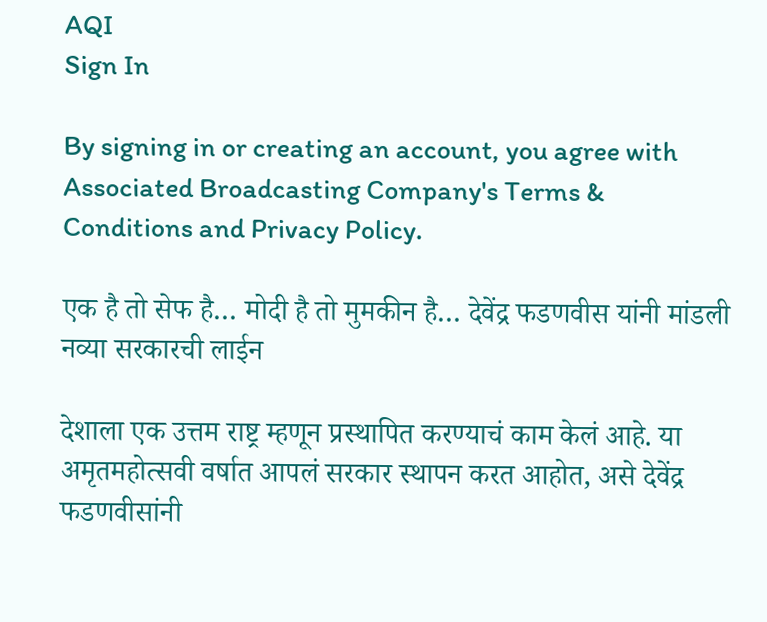AQI
Sign In

By signing in or creating an account, you agree with Associated Broadcasting Company's Terms & Conditions and Privacy Policy.

एक है तो सेफ है… मोदी है तो मुमकीन है… देवेंद्र फडणवीस यांनी मांडली नव्या सरकारची लाईन

देशाला एक उत्तम राष्ट्र म्हणून प्रस्थापित करण्याचं काम केलं आहे. या अमृतमहोत्सवी वर्षात आपलं सरकार स्थापन करत आहोत, असे देवेंद्र फडणवीसांनी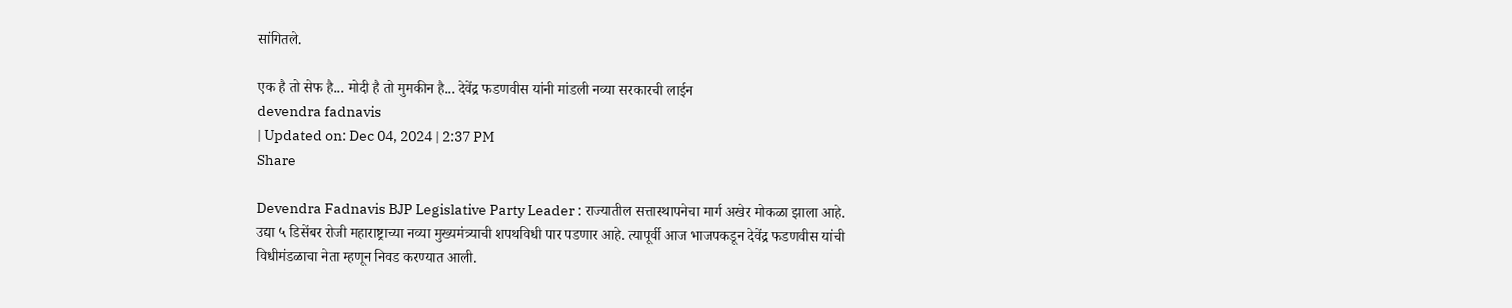सांगितले.

एक है तो सेफ है... मोदी है तो मुमकीन है... देवेंद्र फडणवीस यांनी मांडली नव्या सरकारची लाईन
devendra fadnavis
| Updated on: Dec 04, 2024 | 2:37 PM
Share

Devendra Fadnavis BJP Legislative Party Leader : राज्यातील सत्तास्थापनेचा मार्ग अखेर मोकळा झाला आहे. उद्या ५ डिसेंबर रोजी महाराष्ट्राच्या नव्या मुख्यमंत्र्याची शपथविधी पार पडणार आहे. त्यापूर्वी आज भाजपकडून देवेंद्र फडणवीस यांची विधीमंडळाचा नेता म्हणून निवड करण्यात आली.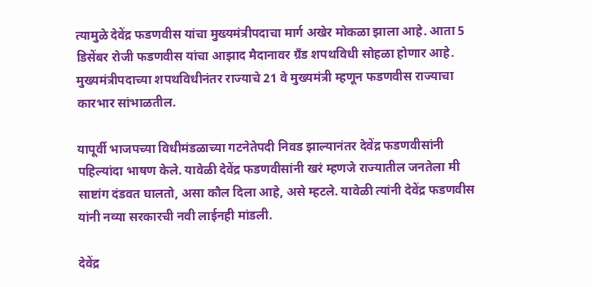त्यामुळे देवेंद्र फडणवीस यांचा मुख्यमंत्रीपदाचा मार्ग अखेर मोकळा झाला आहे. आता 5 डिसेंबर रोजी फडणवीस यांचा आझाद मैदानावर ग्रँड शपथविधी सोहळा होणार आहे. मुख्यमंत्रीपदाच्या शपथविधीनंतर राज्याचे 21 वे मुख्यमंत्री म्हणून फडणवीस राज्याचा कारभार सांभाळतील.

यापूर्वी भाजपच्या विधीमंडळाच्या गटनेतेपदी निवड झाल्यानंतर देवेंद्र फडणवीसांनी पहिल्यांदा भाषण केले. यावेळी देवेंद्र फडणवीसांनी खरं म्हणजे राज्यातील जनतेला मी साष्टांग दंडवत घालतो, असा कौल दिला आहे, असे म्हटले. यावेळी त्यांनी देवेंद्र फडणवीस यांनी नव्या सरकारची नवी लाईनही मांडली.

देवेंद्र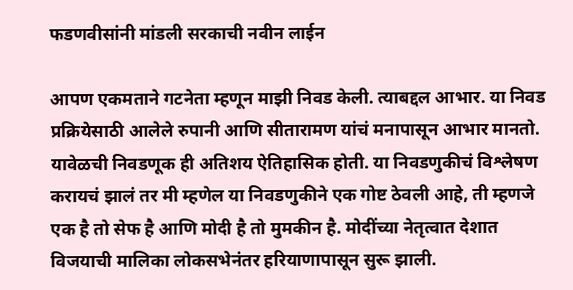फडणवीसांनी मांडली सरकाची नवीन लाईन

आपण एकमताने गटनेता म्हणून माझी निवड केली. त्याबद्दल आभार. या निवड प्रक्रियेसाठी आलेले रुपानी आणि सीतारामण यांचं मनापासून आभार मानतो. यावेळची निवडणूक ही अतिशय ऐतिहासिक होती. या निवडणुकीचं विश्लेषण करायचं झालं तर मी म्हणेल या निवडणुकीने एक गोष्ट ठेवली आहे, ती म्हणजे एक है तो सेफ है आणि मोदी है तो मुमकीन है. मोदींच्या नेतृत्वात देशात विजयाची मालिका लोकसभेनंतर हरियाणापासून सुरू झाली.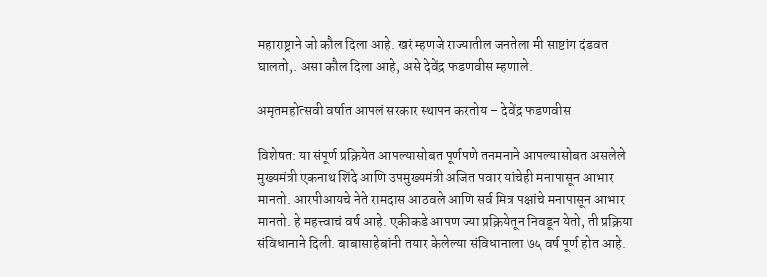महाराष्ट्राने जो कौल दिला आहे. खरं म्हणजे राज्यातील जनतेला मी साष्टांग दंडवत घालतो,. असा कौल दिला आहे, असे देवेंद्र फडणवीस म्हणाले.

अमृतमहोत्सवी वर्षात आपलं सरकार स्थापन करतोय – देवेंद्र फडणवीस

विशेषत: या संपूर्ण प्रक्रियेत आपल्यासोबत पूर्णपणे तनमनाने आपल्यासोबत असलेले मुख्यमंत्री एकनाथ शिंदे आणि उपमुख्यमंत्री अजित पवार यांचेही मनापासून आभार मानतो. आरपीआयचे नेते रामदास आठवले आणि सर्व मित्र पक्षांचे मनापासून आभार मानतो. हे महत्त्वाचं वर्ष आहे. एकीकडे आपण ज्या प्रक्रियेतून निवडून येतो, ती प्रक्रिया संविधानाने दिली. बाबासाहेबांनी तयार केलेल्या संविधानाला ७५ वर्ष पूर्ण होत आहे.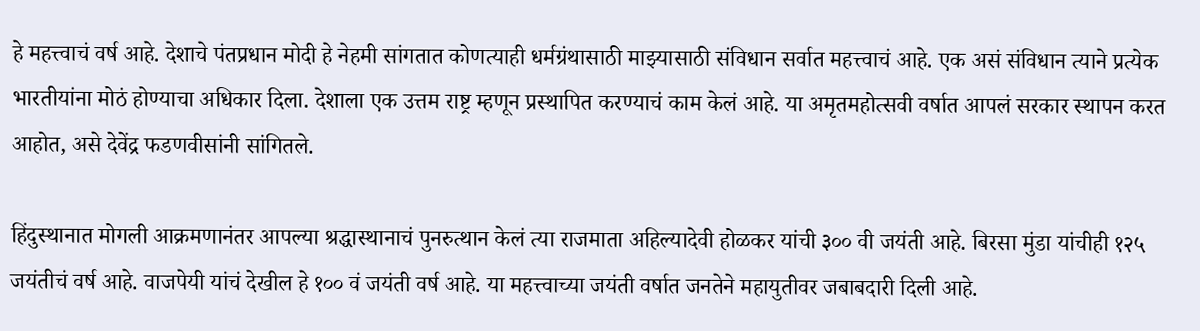हे महत्त्वाचं वर्ष आहे. देशाचे पंतप्रधान मोदी हे नेहमी सांगतात कोणत्याही धर्मग्रंथासाठी माझ्यासाठी संविधान सर्वात महत्त्वाचं आहे. एक असं संविधान त्याने प्रत्येक भारतीयांना मोठं होण्याचा अधिकार दिला. देशाला एक उत्तम राष्ट्र म्हणून प्रस्थापित करण्याचं काम केलं आहे. या अमृतमहोत्सवी वर्षात आपलं सरकार स्थापन करत आहोत, असे देवेंद्र फडणवीसांनी सांगितले.

हिंदुस्थानात मोगली आक्रमणानंतर आपल्या श्रद्धास्थानाचं पुनरुत्थान केलं त्या राजमाता अहिल्यादेवी होळकर यांची ३०० वी जयंती आहे. बिरसा मुंडा यांचीही १२५ जयंतीचं वर्ष आहे. वाजपेयी यांचं देखील हे १०० वं जयंती वर्ष आहे. या महत्त्वाच्या जयंती वर्षात जनतेने महायुतीवर जबाबदारी दिली आहे.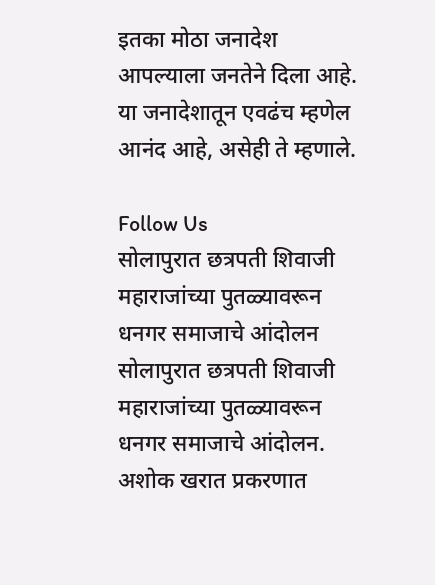इतका मोठा जनादेश आपल्याला जनतेने दिला आहे. या जनादेशातून एवढंच म्हणेल आनंद आहे, असेही ते म्हणाले.

Follow Us
सोलापुरात छत्रपती शिवाजी महाराजांच्या पुतळ्यावरून धनगर समाजाचे आंदोलन
सोलापुरात छत्रपती शिवाजी महाराजांच्या पुतळ्यावरून धनगर समाजाचे आंदोलन.
अशोक खरात प्रकरणात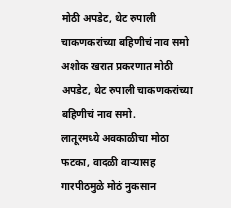मोठी अपडेट, थेट रुपाली चाकणकरांच्या बहिणीचं नाव समो
अशोक खरात प्रकरणात मोठी अपडेट, थेट रुपाली चाकणकरांच्या बहिणीचं नाव समो.
लातूरमध्ये अवकाळीचा मोठा फटका, वादळी वाऱ्यासह गारपीठमुळे मोठं नुकसान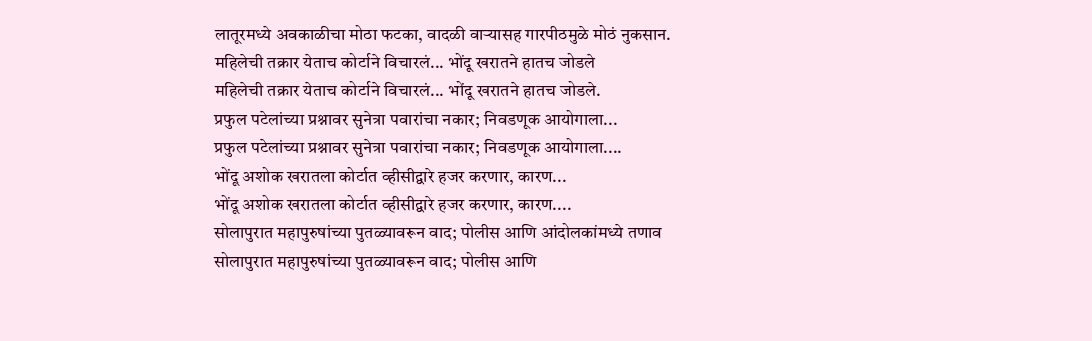लातूरमध्ये अवकाळीचा मोठा फटका, वादळी वाऱ्यासह गारपीठमुळे मोठं नुकसान.
महिलेची तक्रार येताच कोर्टाने विचारलं... भोंदू खरातने हातच जोडले
महिलेची तक्रार येताच कोर्टाने विचारलं... भोंदू खरातने हातच जोडले.
प्रफुल पटेलांच्या प्रश्नावर सुनेत्रा पवारांचा नकार; निवडणूक आयोगाला...
प्रफुल पटेलांच्या प्रश्नावर सुनेत्रा पवारांचा नकार; निवडणूक आयोगाला....
भोंदू अशोक खरातला कोर्टात व्हीसीद्वारे हजर करणार, कारण...
भोंदू अशोक खरातला कोर्टात व्हीसीद्वारे हजर करणार, कारण....
सोलापुरात महापुरुषांच्या पुतळ्यावरून वाद; पोलीस आणि आंदोलकांमध्ये तणाव
सोलापुरात महापुरुषांच्या पुतळ्यावरून वाद; पोलीस आणि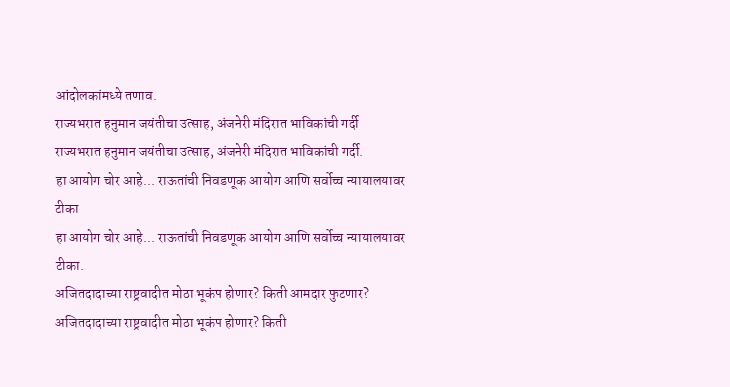आंदोलकांमध्ये तणाव.
राज्यभरात हनुमान जयंतीचा उत्साह, अंजनेरी मंदिरात भाविकांची गर्दी
राज्यभरात हनुमान जयंतीचा उत्साह, अंजनेरी मंदिरात भाविकांची गर्दी.
हा आयोग चोर आहे... राऊतांची निवडणूक आयोग आणि सर्वोच्च न्यायालयावर टीका
हा आयोग चोर आहे... राऊतांची निवडणूक आयोग आणि सर्वोच्च न्यायालयावर टीका.
अजितदादाच्या राष्ट्रवादीत मोठा भूकंप होणार? किती आमदार फुटणार?
अजितदादाच्या राष्ट्रवादीत मोठा भूकंप होणार? किती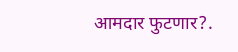आमदार फुटणार?.